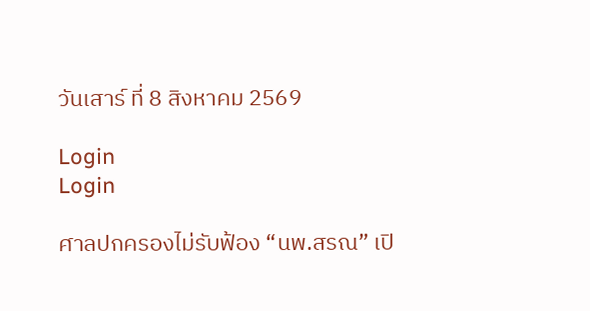วันเสาร์ ที่ 8 สิงหาคม 2569

Login
Login

ศาลปกครองไม่รับฟ้อง “นพ.สรณ” เปิ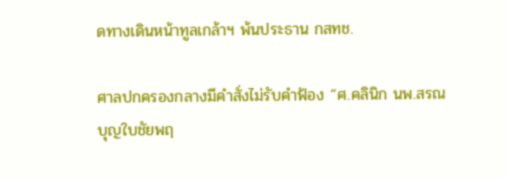ดทางเดินหน้าทูลเกล้าฯ พ้นประธาน กสทช.

ศาลปกครองกลางมีคำสั่งไม่รับคำฟ้อง “ศ.คลินิก นพ.สรณ บุญใบชัยพฤ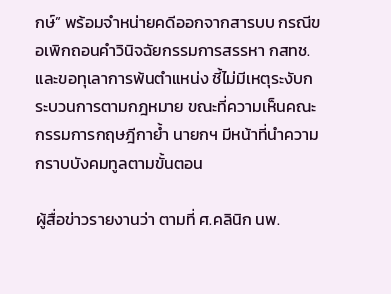กษ์” พร้อมจำหน่ายคดีออกจากสารบบ กรณีขอเพิกถอนคำวินิจฉัยกรรมการสรรหา กสทช. และขอทุเลาการพ้นตำแหน่ง ชี้ไม่มีเหตุระงับกระบวนการตามกฎหมาย ขณะที่ความเห็นคณะกรรมการกฤษฎีกาย้ำ นายกฯ มีหน้าที่นำความกราบบังคมทูลตามขั้นตอน

ผู้สื่อข่าวรายงานว่า ตามที่ ศ.คลินิก นพ.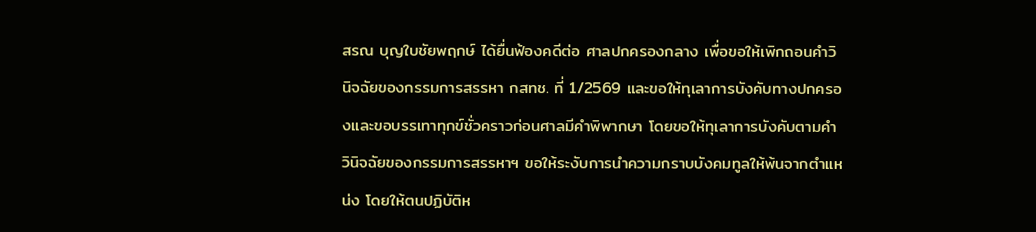สรณ บุญใบชัยพฤกษ์ ได้ยื่นฟ้องคดีต่อ ศาลปกครองกลาง เพื่อขอให้เพิกถอนคำวินิจฉัยของกรรมการสรรหา กสทช. ที่ 1/2569 และขอให้ทุเลาการบังคับทางปกครองและขอบรรเทาทุกข์ชั่วคราวก่อนศาลมีคำพิพากษา โดยขอให้ทุเลาการบังคับตามคำวินิจฉัยของกรรมการสรรหาฯ ขอให้ระงับการนำความกราบบังคมทูลให้พ้นจากตำแหน่ง โดยให้ตนปฏิบัติห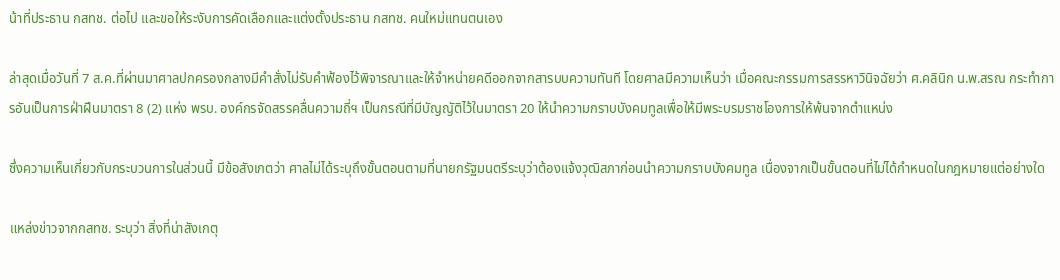น้าที่ประธาน กสทช. ต่อไป และขอให้ระงับการคัดเลือกและแต่งตั้งประธาน กสทช. คนใหม่แทนตนเอง

ล่าสุดเมื่อวันที่ 7 ส.ค.ที่ผ่านมาศาลปกครองกลางมีคำสั่งไม่รับคำฟ้องไว้พิจารณาและให้จำหน่ายคดีออกจากสารบบความทันที โดยศาลมีความเห็นว่า เมื่อคณะกรรมการสรรหาวินิจฉัยว่า ศ.คลินิก น.พ.สรณ กระทำการอันเป็นการฝ่าฝืนมาตรา 8 (2) แห่ง พรบ. องค์กรจัดสรรคลื่นความถี่ฯ เป็นกรณีที่มีบัญญัติไว้ในมาตรา 20 ให้นำความกราบบังคมทูลเพื่อให้มีพระบรมราชโองการให้พ้นจากตำแหน่ง

ซึ่งความเห็นเกี่ยวกับกระบวนการในส่วนนี้ มีข้อสังเกตว่า ศาลไม่ได้ระบุถึงขั้นตอนตามที่นายกรัฐมนตรีระบุว่าต้องแจ้งวุฒิสภาก่อนนำความกราบบังคมทูล เนื่องจากเป็นขั้นตอนที่ไม่ได้กำหนดในกฎหมายแต่อย่างใด

แหล่งข่าวจากกสทช. ระบุว่า สิ่งที่น่าสังเกตุ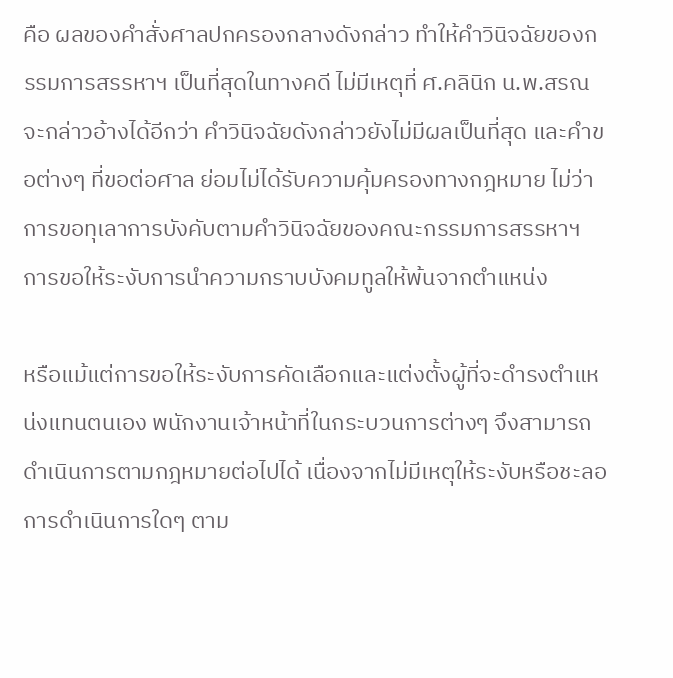คือ ผลของคำสั่งศาลปกครองกลางดังกล่าว ทำให้คำวินิจฉัยของกรรมการสรรหาฯ เป็นที่สุดในทางคดี ไม่มีเหตุที่ ศ.คลินิก น.พ.สรณ จะกล่าวอ้างได้อีกว่า คำวินิจฉัยดังกล่าวยังไม่มีผลเป็นที่สุด และคำขอต่างๆ ที่ขอต่อศาล ย่อมไม่ได้รับความคุ้มครองทางกฎหมาย ไม่ว่า การขอทุเลาการบังคับตามคำวินิจฉัยของคณะกรรมการสรรหาฯ การขอให้ระงับการนำความกราบบังคมทูลให้พ้นจากตำแหน่ง

หรือแม้แต่การขอให้ระงับการคัดเลือกและแต่งตั้งผู้ที่จะดำรงตำแหน่งแทนตนเอง พนักงานเจ้าหน้าที่ในกระบวนการต่างๆ จึงสามารถดำเนินการตามกฎหมายต่อไปได้ เนื่องจากไม่มีเหตุให้ระงับหรือชะลอการดำเนินการใดๆ ตาม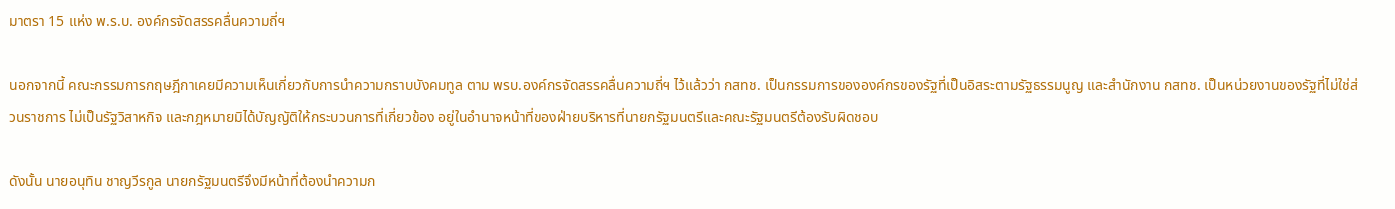มาตรา 15 แห่ง พ.ร.บ. องค์กรจัดสรรคลื่นความถี่ฯ

นอกจากนี้ คณะกรรมการกฤษฎีกาเคยมีความเห็นเกี่ยวกับการนำความกราบบังคมทูล ตาม พรบ.องค์กรจัดสรรคลื่นความถี่ฯ ไว้แล้วว่า กสทช. เป็นกรรมการขององค์กรของรัฐที่เป็นอิสระตามรัฐธรรมนูญ และสำนักงาน กสทช. เป็นหน่วยงานของรัฐที่ไม่ใช่ส่วนราชการ ไม่เป็นรัฐวิสาหกิจ และกฎหมายมิได้บัญญัติให้กระบวนการที่เกี่ยวข้อง อยู่ในอำนาจหน้าที่ของฝ่ายบริหารที่นายกรัฐมนตรีและคณะรัฐมนตรีต้องรับผิดชอบ

ดังนั้น นายอนุทิน ชาญวีรกูล นายกรัฐมนตรีจึงมีหน้าที่ต้องนำความก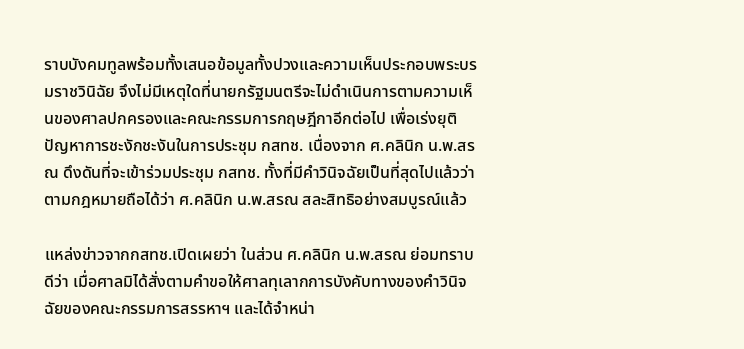ราบบังคมทูลพร้อมทั้งเสนอข้อมูลทั้งปวงและความเห็นประกอบพระบรมราชวินิฉัย จึงไม่มีเหตุใดที่นายกรัฐมนตรีจะไม่ดำเนินการตามความเห็นของศาลปกครองและคณะกรรมการกฤษฎีกาอีกต่อไป เพื่อเร่งยุติปัญหาการชะงักชะงันในการประชุม กสทช. เนื่องจาก ศ.คลินิก น.พ.สรณ ดึงดันที่จะเข้าร่วมประชุม กสทช. ทั้งที่มีคำวินิจฉัยเป็นที่สุดไปแล้วว่า ตามกฎหมายถือได้ว่า ศ.คลินิก น.พ.สรณ สละสิทธิอย่างสมบูรณ์แล้ว

แหล่งข่าวจากกสทช.เปิดเผยว่า ในส่วน ศ.คลินิก น.พ.สรณ ย่อมทราบดีว่า เมื่อศาลมิได้สั่งตามคำขอให้ศาลทุเลากการบังคับทางของคำวินิจฉัยของคณะกรรมการสรรหาฯ และได้จำหน่า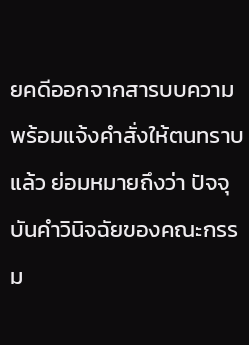ยคดีออกจากสารบบความพร้อมแจ้งคำสั่งให้ตนทราบแล้ว ย่อมหมายถึงว่า ปัจจุบันคำวินิจฉัยของคณะกรรม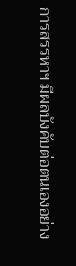การสรรหาฯ มีผลบังคับต่อตนเองอย่าง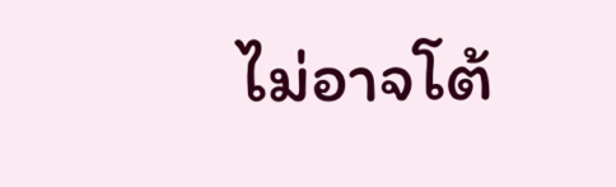ไม่อาจโต้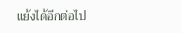แย้งได้อีกต่อไป